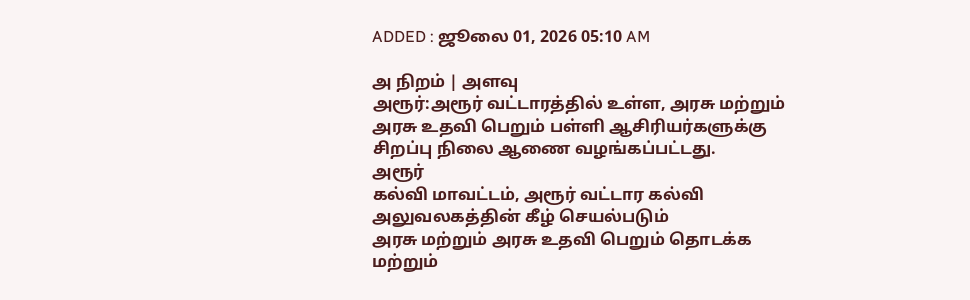ADDED : ஜூலை 01, 2026 05:10 AM

அ நிறம் | அளவு
அரூர்:அரூர் வட்டாரத்தில் உள்ள, அரசு மற்றும் அரசு உதவி பெறும் பள்ளி ஆசிரியர்களுக்கு சிறப்பு நிலை ஆணை வழங்கப்பட்டது.
அரூர்
கல்வி மாவட்டம், அரூர் வட்டார கல்வி அலுவலகத்தின் கீழ் செயல்படும்
அரசு மற்றும் அரசு உதவி பெறும் தொடக்க மற்றும்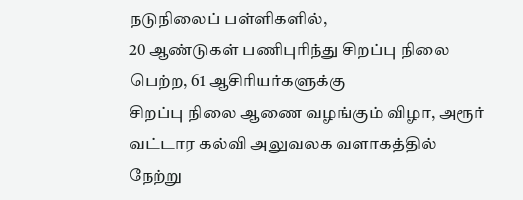நடுநிலைப் பள்ளிகளில்,
20 ஆண்டுகள் பணிபுரிந்து சிறப்பு நிலை பெற்ற, 61 ஆசிரியர்களுக்கு
சிறப்பு நிலை ஆணை வழங்கும் விழா, அரூர் வட்டார கல்வி அலுவலக வளாகத்தில்
நேற்று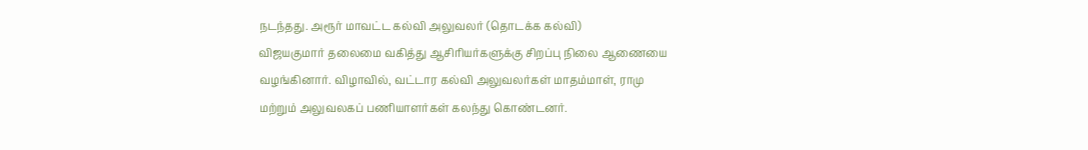நடந்தது. அரூர் மாவட்ட கல்வி அலுவலர் (தொடக்க கல்வி)
விஜயகுமார் தலைமை வகித்து ஆசிரியர்களுக்கு சிறப்பு நிலை ஆணையை
வழங்கினார். விழாவில், வட்டார கல்வி அலுவலர்கள் மாதம்மாள், ராமு
மற்றும் அலுவலகப் பணியாளர்கள் கலந்து கொண்டனர்.